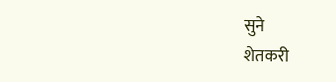सुने
शेतकरी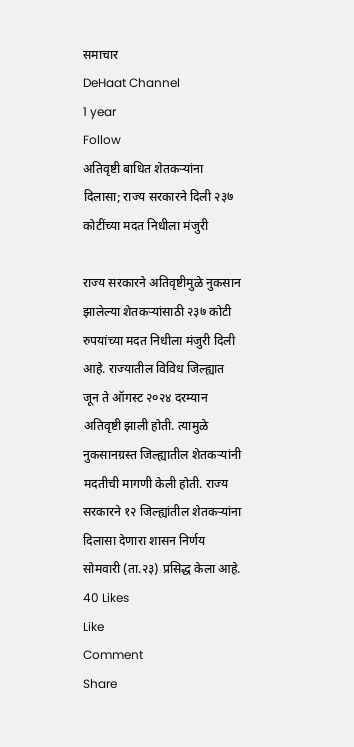समाचार
DeHaat Channel
1 year
Follow
अतिवृष्टी बाधित शेतकऱ्यांना दिलासा; राज्य सरकारने दिली २३७ कोटींच्या मदत निधीला मंजुरी

राज्य सरकारने अतिवृष्टीमुळे नुकसान झालेल्या शेतकऱ्यांसाठी २३७ कोटी रुपयांच्या मदत निधीला मंजुरी दिली आहे. राज्यातील विविध जिल्ह्यात जून ते ऑगस्ट २०२४ दरम्यान अतिवृष्टी झाली होती. त्यामुळे नुकसानग्रस्त जिल्ह्यातील शेतकऱ्यांनी मदतीची मागणी केली होती. राज्य सरकारने १२ जिल्ह्यांतील शेतकऱ्यांना दिलासा देणारा शासन निर्णय सोमवारी (ता.२३) प्रसिद्ध केला आहे.
40 Likes
Like
Comment
Share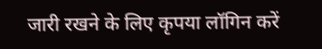जारी रखने के लिए कृपया लॉगिन करें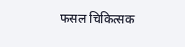फसल चिकित्सक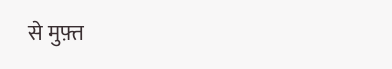से मुफ़्त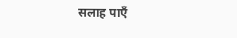सलाह पाएँ